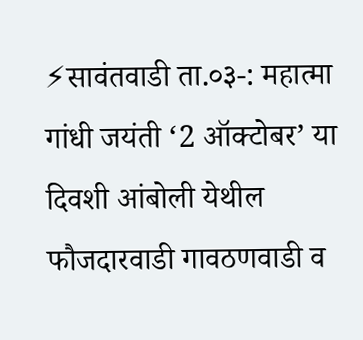⚡सावंतवाडी ता.०३-: महात्मा गांधी जयंती ‘2 ऑक्टोबर’ या दिवशी आंबोली येथील फौजदारवाडी गावठणवाडी व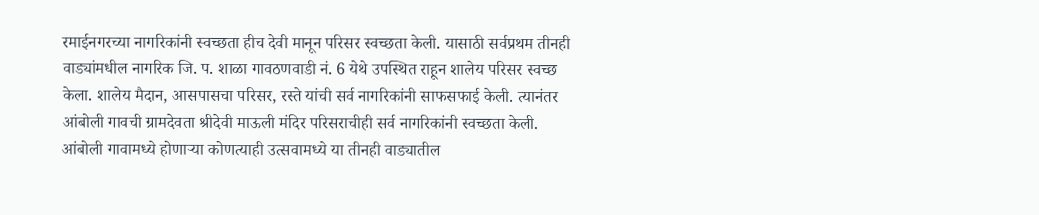रमाईनगरच्या नागरिकांनी स्वच्छता हीच देवी मानून परिसर स्वच्छता केली. यासाठी सर्वप्रथम तीनही वाड्यांमधील नागरिक जि. प. शाळा गावठणवाडी नं. 6 येथे उपस्थित राहून शालेय परिसर स्वच्छ केला. शालेय मैदान, आसपासचा परिसर, रस्ते यांची सर्व नागरिकांनी साफसफाई केली. त्यानंतर आंबोली गावची ग्रामदेवता श्रीदेवी माऊली मंदिर परिसराचीही सर्व नागरिकांनी स्वच्छता केली.
आंबोली गावामध्ये होणाऱ्या कोणत्याही उत्सवामध्ये या तीनही वाड्यातील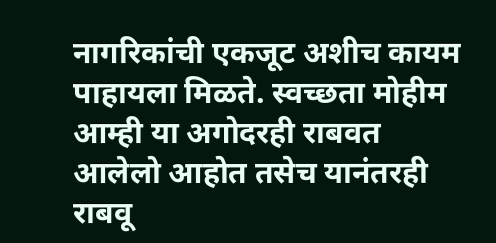नागरिकांची एकजूट अशीच कायम पाहायला मिळते. स्वच्छता मोहीम आम्ही या अगोदरही राबवत आलेलो आहोत तसेच यानंतरही राबवू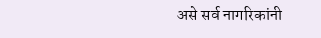असे सर्व नागरिकांनी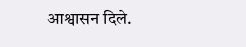आश्वासन दिले.